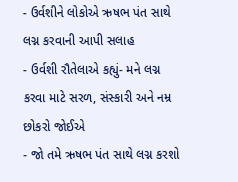- ઉર્વશીને લોકોએ ઋષભ પંત સાથે લગ્ન કરવાની આપી સલાહ
- ઉર્વશી રૌતેલાએ કહ્યું- મને લગ્ન કરવા માટે સરળ, સંસ્કારી અને નમ્ર છોકરો જોઈએ
- જો તમે ઋષભ પંત સાથે લગ્ન કરશો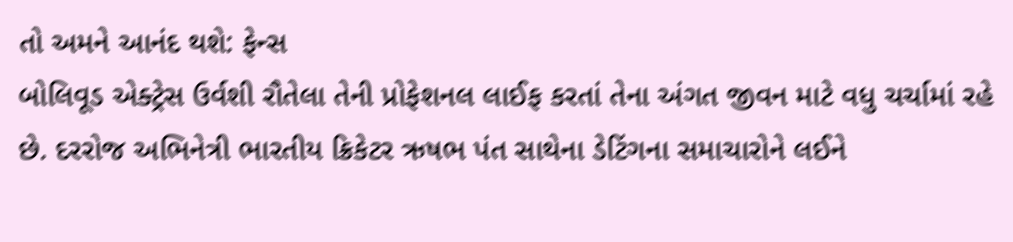તો અમને આનંદ થશે: ફેન્સ
બોલિવૂડ એક્ટ્રેસ ઉર્વશી રૌતેલા તેની પ્રોફેશનલ લાઈફ કરતાં તેના અંગત જીવન માટે વધુ ચર્ચામાં રહે છે. દરરોજ અભિનેત્રી ભારતીય ક્રિકેટર ઋષભ પંત સાથેના ડેટિંગના સમાચારોને લઈને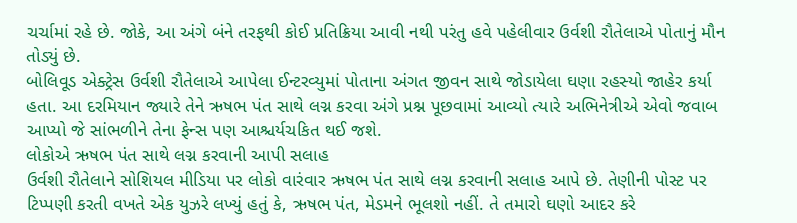ચર્ચામાં રહે છે. જોકે, આ અંગે બંને તરફથી કોઈ પ્રતિક્રિયા આવી નથી પરંતુ હવે પહેલીવાર ઉર્વશી રૌતેલાએ પોતાનું મૌન તોડ્યું છે.
બોલિવૂડ એક્ટ્રેસ ઉર્વશી રૌતેલાએ આપેલા ઈન્ટરવ્યુમાં પોતાના અંગત જીવન સાથે જોડાયેલા ઘણા રહસ્યો જાહેર કર્યા હતા. આ દરમિયાન જ્યારે તેને ઋષભ પંત સાથે લગ્ન કરવા અંગે પ્રશ્ન પૂછવામાં આવ્યો ત્યારે અભિનેત્રીએ એવો જવાબ આપ્યો જે સાંભળીને તેના ફેન્સ પણ આશ્ચર્યચકિત થઈ જશે.
લોકોએ ઋષભ પંત સાથે લગ્ન કરવાની આપી સલાહ
ઉર્વશી રૌતેલાને સોશિયલ મીડિયા પર લોકો વારંવાર ઋષભ પંત સાથે લગ્ન કરવાની સલાહ આપે છે. તેણીની પોસ્ટ પર ટિપ્પણી કરતી વખતે એક યુઝરે લખ્યું હતું કે, ઋષભ પંત, મેડમને ભૂલશો નહીં. તે તમારો ઘણો આદર કરે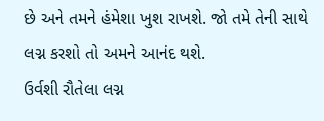છે અને તમને હંમેશા ખુશ રાખશે. જો તમે તેની સાથે લગ્ન કરશો તો અમને આનંદ થશે.
ઉર્વશી રૌતેલા લગ્ન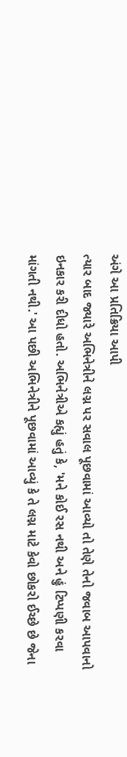અંગે આ પ્રતિક્રિયા આપી
ત્યાર બાદ જ્યારે અભિનેત્રીને લગ્ન પર સવાલ પૂછવામાં આવ્યો તો તેણે તેનો જવાબ આપવાનો ઇનકાર કરી દીધો હતો. અભિનેત્રીએ કહ્યું હતું કે, 'મને કોઈ રસ નથી અને હું ટિપ્પણી કરવા માંગતી નથી.' આ પછી અભિનેત્રીને પૂછવામાં આવ્યું કે તે લગ્ન માટે કેવો છોકરો ઈચ્છે છે જેના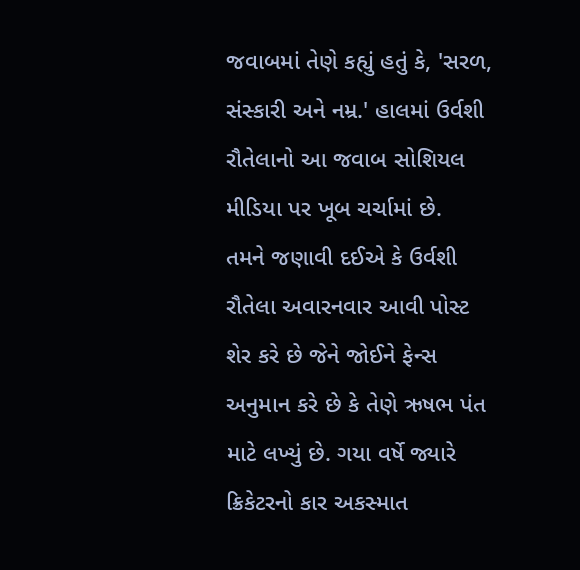જવાબમાં તેણે કહ્યું હતું કે, 'સરળ, સંસ્કારી અને નમ્ર.' હાલમાં ઉર્વશી રૌતેલાનો આ જવાબ સોશિયલ મીડિયા પર ખૂબ ચર્ચામાં છે.
તમને જણાવી દઈએ કે ઉર્વશી રૌતેલા અવારનવાર આવી પોસ્ટ શેર કરે છે જેને જોઈને ફેન્સ અનુમાન કરે છે કે તેણે ઋષભ પંત માટે લખ્યું છે. ગયા વર્ષે જ્યારે ક્રિકેટરનો કાર અકસ્માત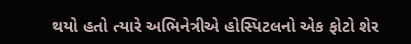થયો હતો ત્યારે અભિનેત્રીએ હોસ્પિટલનો એક ફોટો શેર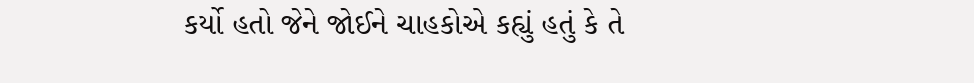કર્યો હતો જેને જોઈને ચાહકોએ કહ્યું હતું કે તે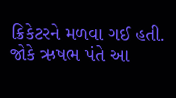ક્રિકેટરને મળવા ગઈ હતી. જોકે ઋષભ પંતે આ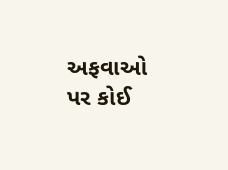અફવાઓ પર કોઈ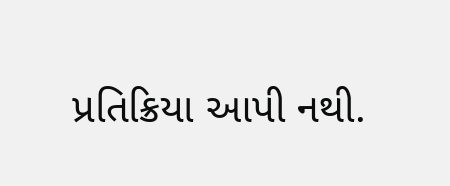પ્રતિક્રિયા આપી નથી.